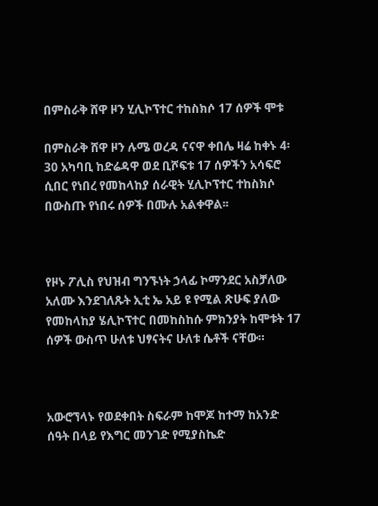በምስራቅ ሸዋ ዞን ሂሊኮፕተር ተከስክሶ 17 ሰዎች ሞቱ

በምስራቅ ሸዋ ዞን ሉሜ ወረዳ ናናዋ ቀበሌ ዛሬ ከቀኑ 4፡30 አካባቢ ከድሬዳዋ ወደ ቢሾፍቱ 17 ሰዎችን አሳፍሮ ሲበር የነበረ የመከላከያ ሰራዊት ሂሊኮፕተር ተከስክሶ በውስጡ የነበሩ ሰዎች በሙሉ አልቀዋል፡፡



የዞኑ ፖሊስ የህዝብ ግንኙነት ኃላፊ ኮማንደር አስቻለው አለሙ እንደገለጹት ኢቲ ኤ አይ ዩ የሚል ጽሁፍ ያለው የመከላከያ ሄሊኮፕተር በመከስከሱ ምክንያት ከሞቱት 17 ሰዎች ውስጥ ሁለቱ ህፃናትና ሁለቱ ሴቶች ናቸው።



አውሮኘላኑ የወደቀበት ስፍራም ከሞጆ ከተማ ከአንድ ሰዓት በላይ የእግር መንገድ የሚያስኬድ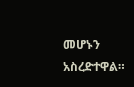መሆኑን አስረድተዋል።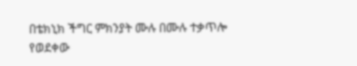በቴክኒክ ችግር ምክንያት ሙሉ በሙሉ ተቃጥሎ የወደቀው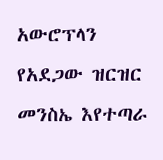አውሮፕላን የአደጋው ዝርዝር መንስኤ እየተጣራ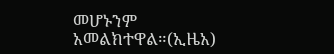መሆኑንም አመልክተዋል።(ኢዜአ)